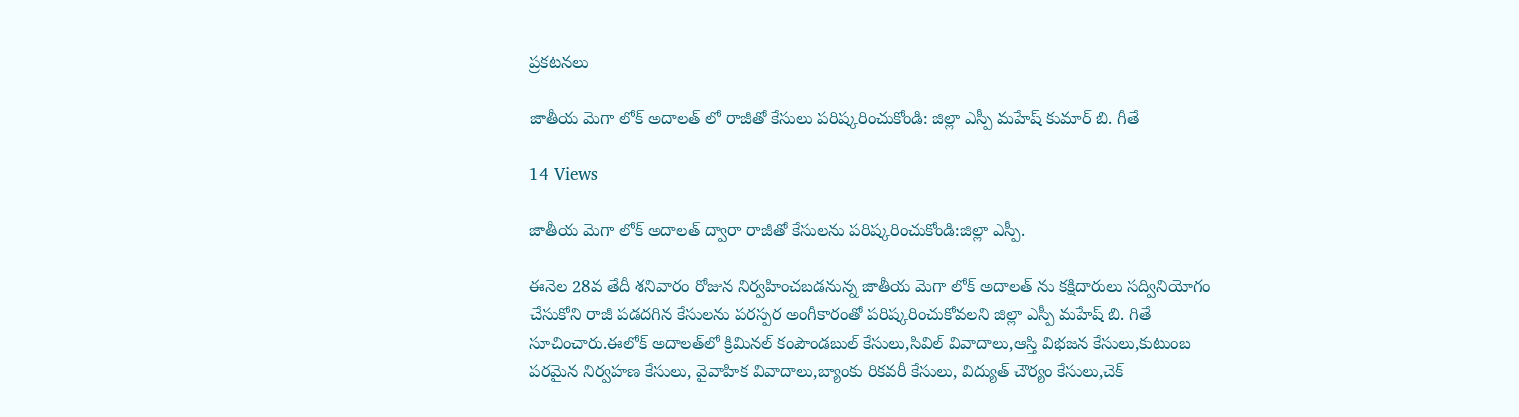ప్రకటనలు

జాతీయ మెగా లోక్ అదాలత్ లో రాజీతో కేసులు పరిష్కరించుకోండి: జిల్లా ఎస్పీ మహేష్ కుమార్ బి. గీతే

14 Views

జాతీయ మెగా లోక్ అదాలత్ ద్వారా రాజీతో కేసులను పరిష్కరించుకోండి:జిల్లా ఎస్పీ.

ఈనెల 28వ తేదీ శనివారం రోజున నిర్వహించబడనున్న జాతీయ మెగా లోక్ అదాలత్ ను కక్షిదారులు సద్వినియోగం చేసుకోని రాజీ పడదగిన కేసులను పరస్పర అంగీకారంతో పరిష్కరించుకోవలని జిల్లా ఎస్పీ మహేష్ బి. గితే సూచించారు.ఈలోక్ అదాలత్‌లో క్రిమినల్ కంపౌండబుల్ కేసులు,సివిల్ వివాదాలు,ఆస్తి విభజన కేసులు,కుటుంబ పరమైన నిర్వహణ కేసులు, వైవాహిక వివాదాలు,బ్యాంకు రికవరీ కేసులు, విద్యుత్ చౌర్యం కేసులు,చెక్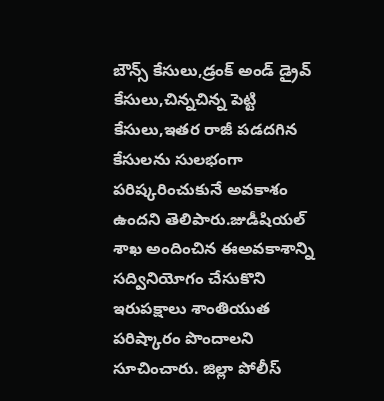బౌన్స్ కేసులు,డ్రంక్ అండ్ డ్రైవ్ కేసులు,చిన్నచిన్న పెట్టి కేసులు,ఇతర రాజీ పడదగిన కేసులను సులభంగా పరిష్కరించుకునే అవకాశం ఉందని తెలిపారు.జుడీషియల్ శాఖ అందించిన ఈఅవకాశాన్ని సద్వినియోగం చేసుకొని ఇరుపక్షాలు శాంతియుత పరిష్కారం పొందాలని సూచించారు. జిల్లా పోలీస్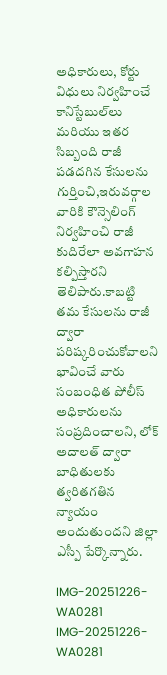అధికారులు, కోర్టు విధులు నిర్వహించే కానిస్టేబుల్‌లు మరియు ఇతర సిబ్బంది రాజీ పడదగిన కేసులను గుర్తించి,ఇరువర్గాల వారికి కౌన్సెలింగ్ నిర్వహించి రాజీ కుదిరేలా అవగాహన కల్పిస్తారని తెలిపారు.కాబట్టి తమ కేసులను రాజీ ద్వారా పరిష్కరించుకోవాలని భావించే వారు సంబంధిత పోలీస్ అధికారులను సంప్రదించాలని, లోక్ అదాలత్ ద్వారా బాధితులకు త్వరితగతిన న్యాయం అందుతుందని జిల్లా ఎస్పీ పేర్కొన్నారు.

IMG-20251226-WA0281
IMG-20251226-WA0281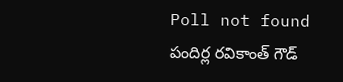Poll not found
పందిర్ల రవికాంత్ గౌడ్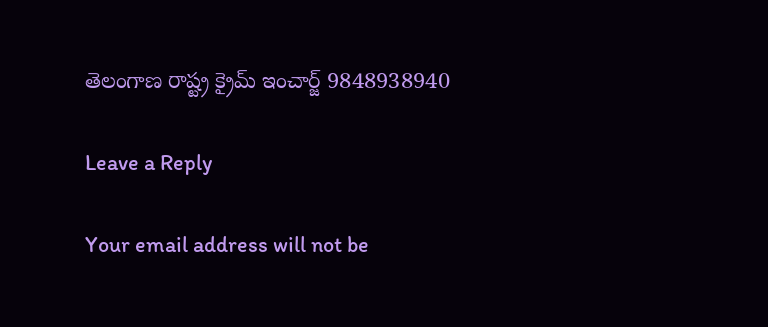తెలంగాణ రాష్ట్ర క్రైమ్ ఇంచార్జ్ 9848938940

Leave a Reply

Your email address will not be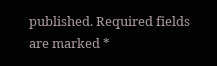published. Required fields are marked *